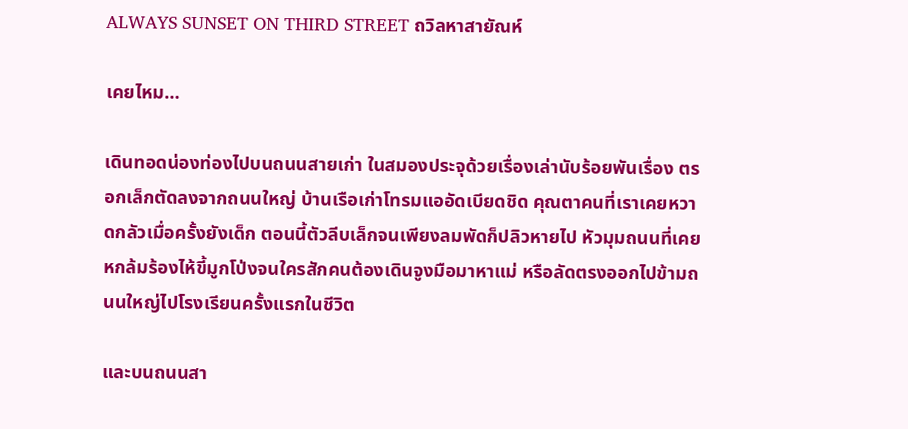ALWAYS SUNSET ON THIRD STREET ถวิลหาสายัณห์

เคยไหม…

เดินทอดน่องท่องไปบนถนนสายเก่า ในสมองประจุด้วยเรื่องเล่านับร้อยพันเรื่อง ตรอกเล็กตัดลงจากถนนใหญ่ บ้านเรือเก่าโทรมแออัดเบียดชิด คุณตาคนที่เราเคยหวาดกลัวเมื่อครั้งยังเด็ก ตอนนี้ตัวลีบเล็กจนเพียงลมพัดก็ปลิวหายไป หัวมุมถนนที่เคยหกล้มร้องไห้ขี้มูกโป่งจนใครสักคนต้องเดินจูงมือมาหาแม่ หรือลัดตรงออกไปข้ามถนนใหญ่ไปโรงเรียนครั้งแรกในชีวิต

และบนถนนสา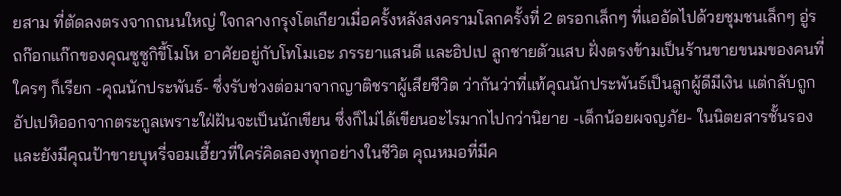ยสาม ที่ตัดลงตรงจากถนนใหญ่ ใจกลางกรุงโตเกียวเมื่อครั้งหลังสงครามโลกครั้งที่ 2 ตรอกเล็กๆ ที่แออัดไปด้วยชุมชนเล็กๆ อู่รถก๊อกแก๊กของคุณซูซูกิขี้โมโห อาศัยอยู่กับโทโมเอะ ภรรยาแสนดี และอิปเป ลูกชายตัวแสบ ฝั่งตรงข้ามเป็นร้านขายขนมของคนที่ใครๆ ก็เรียก -คุณนักประพันธ์- ซึ่งรับช่วงต่อมาจากญาติชราผู้เสียชีวิต ว่ากันว่าที่แท้คุณนักประพันธ์เป็นลูกผู้ดีมีเงิน แต่กลับถูกอัปเปหิออกจากตระกูลเพราะใฝ่ฝันจะเป็นนักเขียน ซึ่งก็ไม่ได้เขียนอะไรมากไปกว่านิยาย -เด็กน้อยผจญภัย- ในนิตยสารชั้นรอง และยังมีคุณป้าขายบุหรี่จอมเฮี้ยวที่ใคร่คิดลองทุกอย่างในชีวิต คุณหมอที่มีค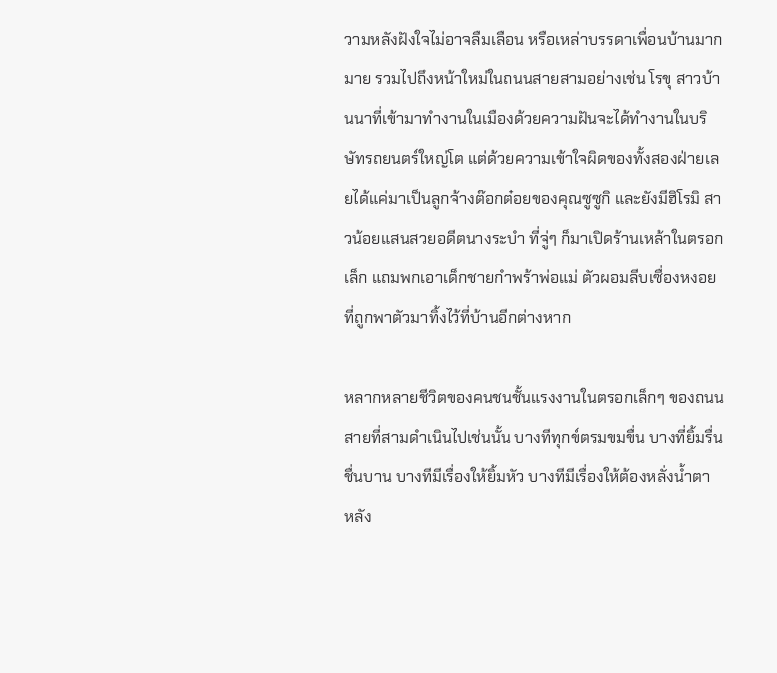วามหลังฝังใจไม่อาจลืมเลือน หรือเหล่าบรรดาเพื่อนบ้านมากมาย รวมไปถึงหน้าใหม่ในถนนสายสามอย่างเช่น โรขุ สาวบ้านนาที่เข้ามาทำงานในเมืองด้วยความฝันจะได้ทำงานในบริษัทรถยนตร์ใหญ่โต แต่ด้วยความเข้าใจผิดของทั้งสองฝ่ายเลยได้แค่มาเป็นลูกจ้างต๊อกต๋อยของคุณซูซูกิ และยังมีฮิโรมิ สาวน้อยแสนสวยอดีตนางระบำ ที่จู่ๆ ก็มาเปิดร้านเหล้าในตรอกเล็ก แถมพกเอาเด็กชายกำพร้าพ่อแม่ ตัวผอมลีบเซื่องหงอยที่ถูกพาตัวมาทิ้งไว้ที่บ้านอีกต่างหาก

หลากหลายชีวิตของคนชนชั้นแรงงานในตรอกเล็กๆ ของถนนสายที่สามดำเนินไปเช่นนั้น บางทีทุกข์ตรมขมขื่น บางที่ยิ้มรื่นชื่นบาน บางทีมีเรื่องให้ยิ้มหัว บางทีมีเรื่องให้ต้องหลั่งน้ำตา หลัง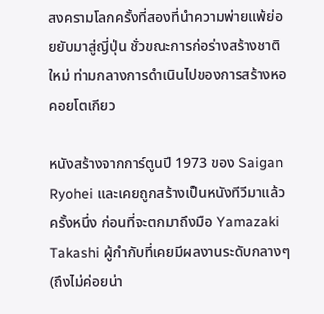สงครามโลกครั้งที่สองที่นำความพ่ายแพ้ย่อยยับมาสู่ญี่ปุ่น ชั่วขณะการก่อร่างสร้างชาติใหม่ ท่ามกลางการดำเนินไปของการสร้างหอคอยโตเกียว

หนังสร้างจากการ์ตูนปี 1973 ของ Saigan Ryohei และเคยถูกสร้างเป็นหนังทีวีมาแล้วครั้งหนึ่ง ก่อนที่จะตกมาถึงมือ Yamazaki Takashi ผู้กำกับที่เคยมีผลงานระดับกลางๆ (ถึงไม่ค่อยน่า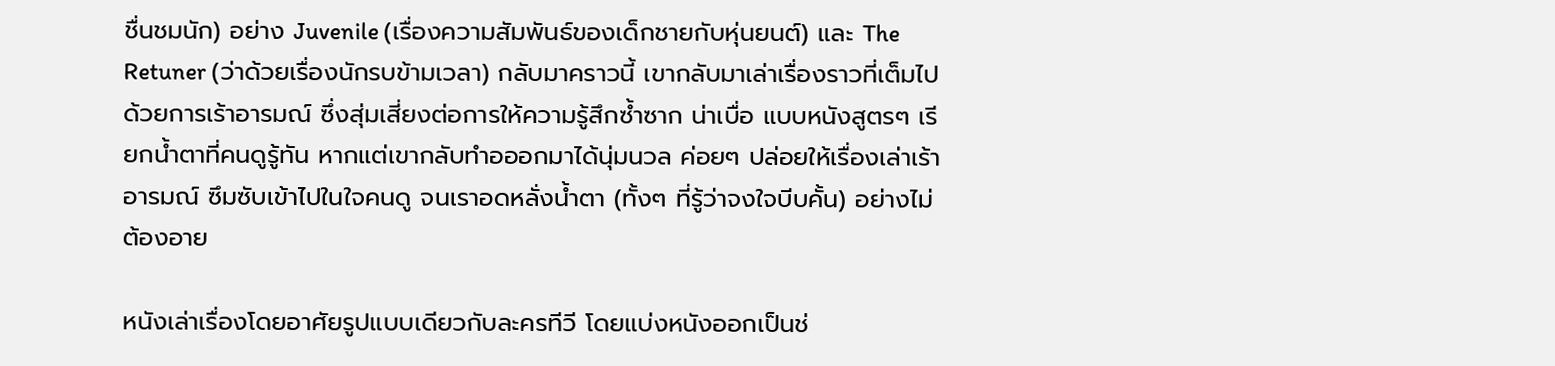ชื่นชมนัก) อย่าง Juvenile (เรื่องความสัมพันธ์ของเด็กชายกับหุ่นยนต์) และ The Retuner (ว่าด้วยเรื่องนักรบข้ามเวลา) กลับมาคราวนี้ เขากลับมาเล่าเรื่องราวที่เต็มไปด้วยการเร้าอารมณ์ ซึ่งสุ่มเสี่ยงต่อการให้ความรู้สึกซ้ำซาก น่าเบื่อ แบบหนังสูตรๆ เรียกน้ำตาที่คนดูรู้ทัน หากแต่เขากลับทำอออกมาได้นุ่มนวล ค่อยๆ ปล่อยให้เรื่องเล่าเร้าอารมณ์ ซึมซับเข้าไปในใจคนดู จนเราอดหลั่งน้ำตา (ทั้งๆ ที่รู้ว่าจงใจบีบคั้น) อย่างไม่ต้องอาย

หนังเล่าเรื่องโดยอาศัยรูปแบบเดียวกับละครทีวี โดยแบ่งหนังออกเป็นช่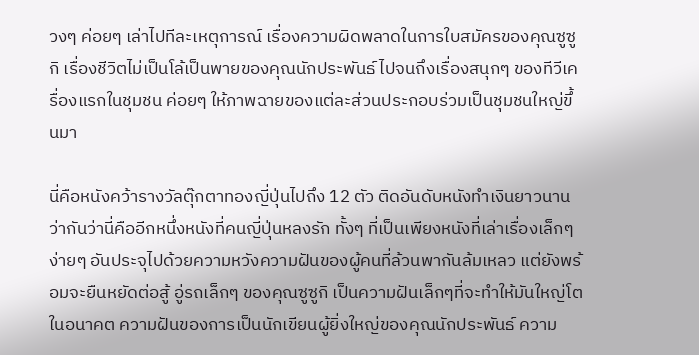วงๆ ค่อยๆ เล่าไปทีละเหตุการณ์ เรื่องความผิดพลาดในการใบสมัครของคุณซูซูกิ เรื่องชีวิตไม่เป็นโล้เป็นพายของคุณนักประพันธ์ ไปจนถึงเรื่องสนุกๆ ของทีวีเครื่องแรกในชุมชน ค่อยๆ ให้ภาพฉายของแต่ละส่วนประกอบร่วมเป็นชุมชนใหญ่ขึ้นมา

นี่คือหนังคว้ารางวัลตุ๊กตาทองญี่ปุ่นไปถึง 12 ตัว ติดอันดับหนังทำเงินยาวนาน ว่ากันว่านี่คืออีกหนึ่งหนังที่คนญี่ปุ่นหลงรัก ทั้งๆ ที่เป็นเพียงหนังที่เล่าเรื่องเล็กๆ ง่ายๆ อันประจุไปด้วยความหวังความฝันของผู้คนที่ล้วนพากันล้มเหลว แต่ยังพร้อมจะยืนหยัดต่อสู้ อู่รถเล็กๆ ของคุณซูซูกิ เป็นความฝันเล็กๆที่จะทำให้มันใหญ่โตในอนาคต ความฝันของการเป็นนักเขียนผู้ยิ่งใหญ่ของคุณนักประพันธ์ ความ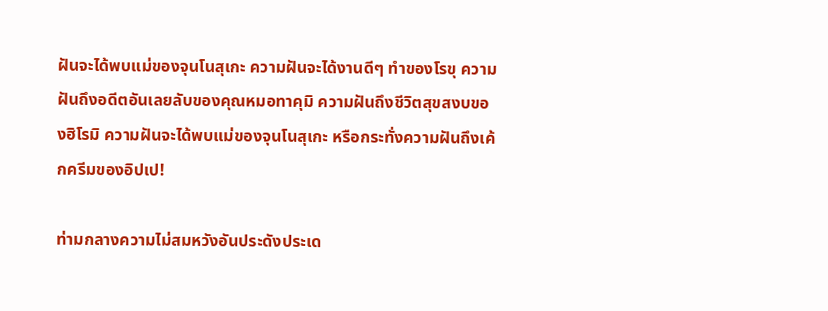ฝันจะได้พบแม่ของจุนโนสุเกะ ความฝันจะได้งานดีๆ ทำของโรขุ ความฝันถึงอดีตอันเลยลับของคุณหมอทาคุมิ ความฝันถึงชีวิตสุขสงบของฮิโรมิ ความฝันจะได้พบแม่ของจุนโนสุเกะ หรือกระทั่งความฝันถึงเค้กครีมของอิปเป!

ท่ามกลางความไม่สมหวังอันประดังประเด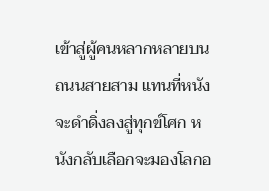เข้าสู่ผู้คนหลากหลายบนถนนสายสาม แทนที่หนังจะดำดิ่งลงสู่ทุกข์โศก หนังกลับเลือกจะมองโลกอ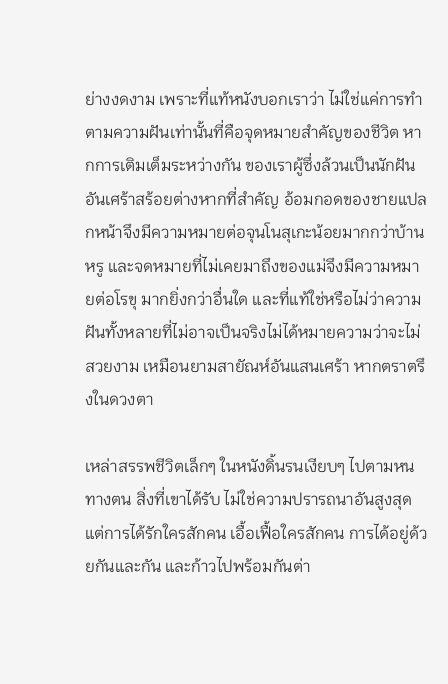ย่างงดงาม เพราะที่แท้หนังบอกเราว่า ไม่ใช่แค่การทำตามความฝันเท่านั้นที่คือจุดหมายสำคัญของชีวิต หากการเติมเต็มระหว่างกัน ของเราผู้ซึ่งล้วนเป็นนักฝันอันเศร้าสร้อยต่างหากที่สำคัญ อ้อมกอดของชายแปลกหน้าจึงมีความหมายต่อจุนโนสุเกะน้อยมากกว่าบ้านหรู และจดหมายที่ไม่เคยมาถึงของแม่จึงมีความหมายต่อโรขุ มากยิ่งกว่าอื่นใด และที่แท้ใช่หรือไม่ว่าความฝันทั้งหลายที่ไม่อาจเป็นจริงไม่ได้หมายความว่าจะไม่สวยงาม เหมือนยามสายัณห์อันแสนเศร้า หากตราตรึงในดวงตา

เหล่าสรรพชีวิตเล็กๆ ในหนังดิ้นรนเงียบๆ ไปตามหนทางตน สิ่งที่เขาได้รับ ไม่ใช่ความปรารถนาอันสูงสุด แต่การได้รักใครสักคน เอื้อเฟื้อใครสักคน การได้อยู่ด้วยกันและกัน และก้าวไปพร้อมกันต่า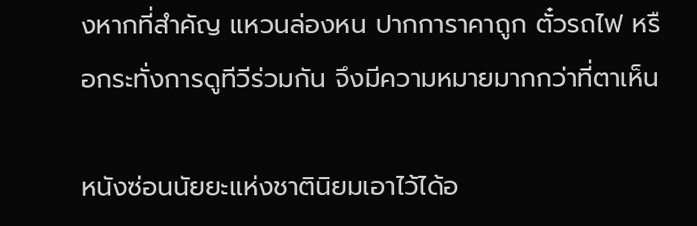งหากที่สำคัญ แหวนล่องหน ปากการาคาถูก ตั๋วรถไฟ หรือกระทั่งการดูทีวีร่วมกัน จึงมีความหมายมากกว่าที่ตาเห็น

หนังซ่อนนัยยะแห่งชาตินิยมเอาไว้ได้อ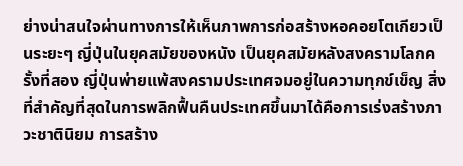ย่างน่าสนใจผ่านทางการให้เห็นภาพการก่อสร้างหอคอยโตเกียวเป็นระยะๆ ญี่ปุ่นในยุคสมัยของหนัง เป็นยุคสมัยหลังสงครามโลกครั้งที่สอง ญี่ปุ่นพ่ายแพ้สงครามประเทศจมอยู่ในความทุกข์เข็ญ สิ่งที่สำคัญที่สุดในการพลิกฟื้นคืนประเทศขึ้นมาได้คือการเร่งสร้างภาวะชาตินิยม การสร้าง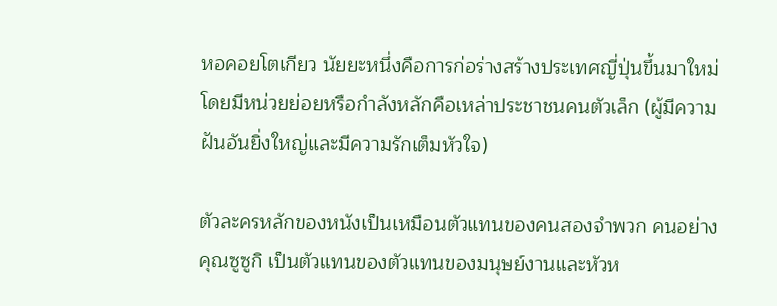หอคอยโตเกียว นัยยะหนึ่งคือการก่อร่างสร้างประเทศญี่ปุ่นขึ้นมาใหม่ โดยมีหน่วยย่อยหรือกำลังหลักคือเหล่าประชาชนคนตัวเล็ก (ผู้มีความฝันอันยิ่งใหญ่และมีความรักเต็มหัวใจ)

ตัวละครหลักของหนังเป็นเหมือนตัวแทนของคนสองจำพวก คนอย่างคุณซูซูกิ เป็นตัวแทนของตัวแทนของมนุษย์งานและหัวห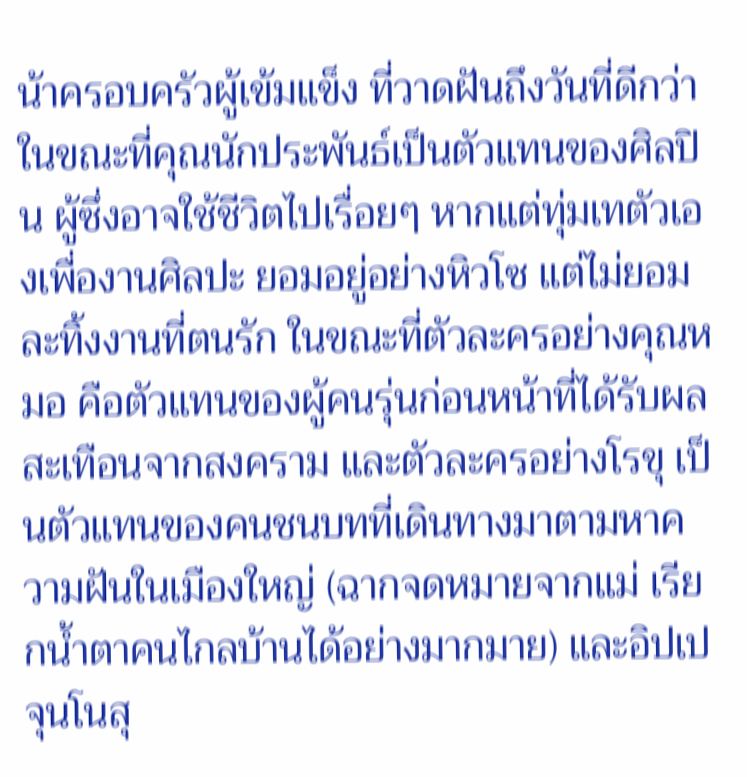น้าครอบครัวผู้เข้มแข็ง ที่วาดฝันถึงวันที่ดีกว่า ในขณะที่คุณนักประพันธ์เป็นตัวแทนของศิลปิน ผู้ซึ่งอาจใช้ชีวิตไปเรื่อยๆ หากแต่ทุ่มเทตัวเองเพื่องานศิลปะ ยอมอยู่อย่างหิวโซ แต่ไม่ยอมละทิ้งงานที่ตนรัก ในขณะที่ตัวละครอย่างคุณหมอ คือตัวแทนของผู้คนรุ่นก่อนหน้าที่ได้รับผลสะเทือนจากสงคราม และตัวละครอย่างโรขุ เป็นตัวแทนของคนชนบทที่เดินทางมาตามหาความฝันในเมืองใหญ่ (ฉากจดหมายจากแม่ เรียกน้ำตาคนไกลบ้านได้อย่างมากมาย) และอิปเป จุนโนสุ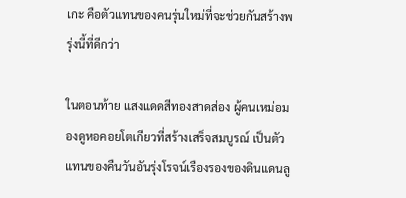เกะ คือตัวแทนของคนรุ่นใหม่ที่จะช่วยกันสร้างพรุ่งนี้ที่ดีกว่า

ในตอนท้าย แสงแดดสีทองสาดส่อง ผู้คนเหม่อมองดูหอคอยโตเกียวที่สร้างเสร็จสมบูรณ์ เป็นตัวแทนของคืนวันอันรุ่งโรจน์เรืองรองของดินแดนลู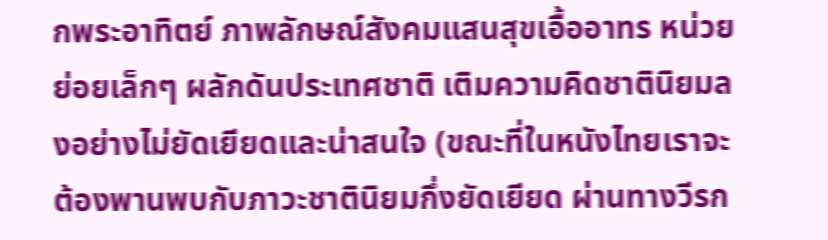กพระอาทิตย์ ภาพลักษณ์สังคมแสนสุขเอื้ออาทร หน่วยย่อยเล็กๆ ผลักดันประเทศชาติ เติมความคิดชาตินิยมลงอย่างไม่ยัดเยียดและน่าสนใจ (ขณะที่ในหนังไทยเราจะต้องพานพบกับภาวะชาตินิยมกึ่งยัดเยียด ผ่านทางวีรก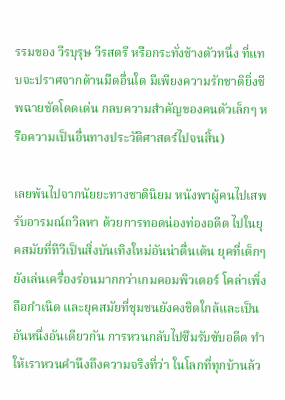รรมของ วีรบุรุษ วีรสตรี หรือกระทั่งช้างตัวหนึ่ง ที่แทบจะปราศจากด้านมืดอื่นใด มีเพียงความรักชาติยิ่งชีพฉายชัดโดดเด่น กลบความสำคัญของคนตัวเล็กๆ หรือความเป็นอื่นทางประวัติศาสตร์ไปจนสิ้น)

เลยพ้นไปจากนัยยะทางชาตินิยม หนังพาผู้คนไปเสพรับอารมณ์ถวิลหา ด้วยการทอดน่องท่องอดีต ไปในยุคสมัยที่ทีวีเป็นสิ่งบันเทิงใหม่อันน่าตื่นเต้น ยุคที่เด็กๆ ยังเล่นเครื่องร่อนมากกว่าเกมคอมพิวเตอร์ โคล่าเพิ่งถือกำเนิด และยุคสมัยที่ชุมชนยังคงชิดใกล้และเป็นอันหนึ่งอันเดียวกัน การหวนกลับไปซึมรับซับอดีต ทำให้เราหวนคำนึงถึงความจริงที่ว่า ในโลกที่ทุกบ้านล้ว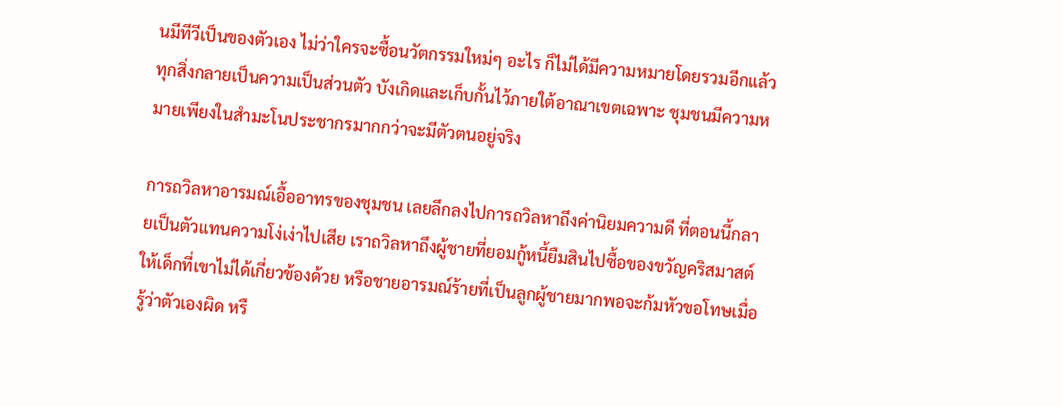นมีทีวีเป็นของตัวเอง ไม่ว่าใครจะซื้อนวัตกรรมใหม่ๆ อะไร ก็ไม่ได้มีความหมายโดยรวมอีกแล้ว ทุกสิ่งกลายเป็นความเป็นส่วนตัว บังเกิดและเก็บกั้นไว้ภายใต้อาณาเขตเฉพาะ ชุมชนมีความหมายเพียงในสำมะโนประชากรมากกว่าจะมีตัวตนอยู่จริง

การถวิลหาอารมณ์เอื้ออาทรของชุมชน เลยลึกลงไปการถวิลหาถึงค่านิยมความดี ที่ตอนนี้กลายเป็นตัวแทนความโง่เง่าไปเสีย เราถวิลหาถึงผู้ชายที่ยอมกู้หนี้ยืมสินไปซื้อของขวัญคริสมาสต์ให้เด็กที่เขาไม่ได้เกี่ยวข้องด้วย หรือชายอารมณ์ร้ายที่เป็นลูกผู้ชายมากพอจะก้มหัวขอโทษเมื่อรู้ว่าตัวเองผิด หรื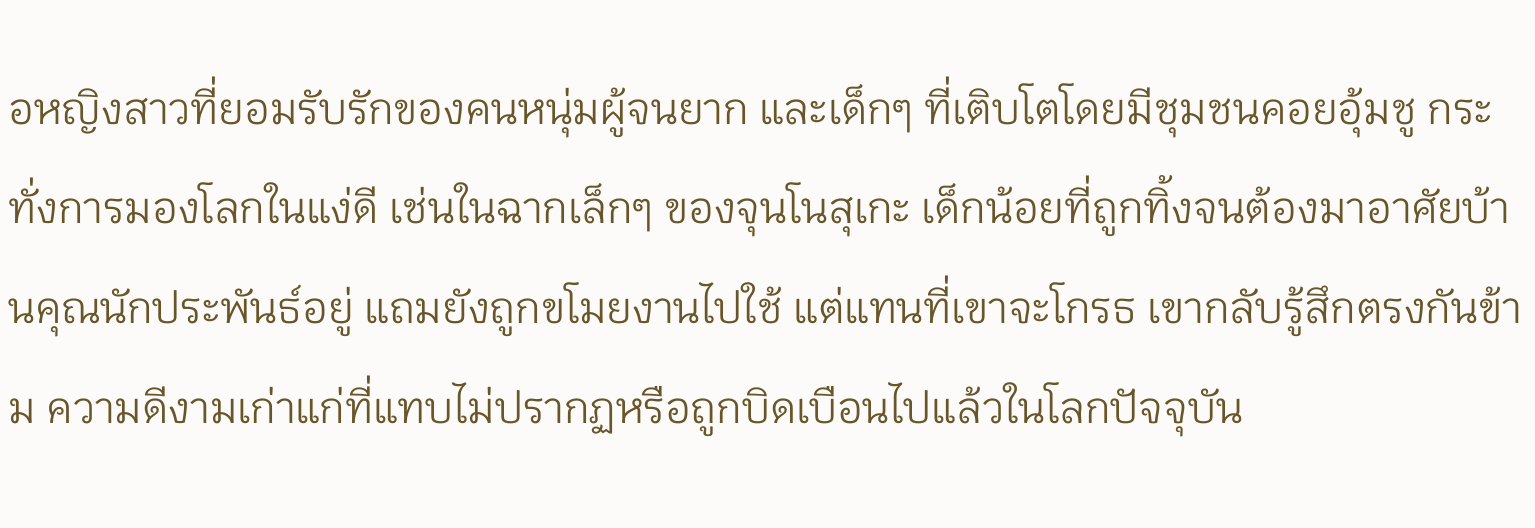อหญิงสาวที่ยอมรับรักของคนหนุ่มผู้จนยาก และเด็กๆ ที่เติบโตโดยมีชุมชนคอยอุ้มชู กระทั่งการมองโลกในแง่ดี เช่นในฉากเล็กๆ ของจุนโนสุเกะ เด็กน้อยที่ถูกทิ้งจนต้องมาอาศัยบ้านคุณนักประพันธ์อยู่ แถมยังถูกขโมยงานไปใช้ แต่แทนที่เขาจะโกรธ เขากลับรู้สึกตรงกันข้าม ความดีงามเก่าแก่ที่แทบไม่ปรากฏหรือถูกบิดเบือนไปแล้วในโลกปัจจุบัน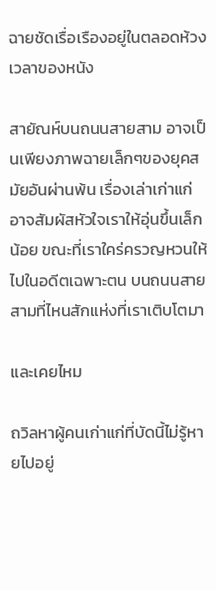ฉายชัดเรื่อเรืองอยู่ในตลอดห้วงเวลาของหนัง

สายัณห์บนถนนสายสาม อาจเป็นเพียงภาพฉายเล็กๆของยุคสมัยอันผ่านพ้น เรื่องเล่าเก่าแก่อาจสัมผัสหัวใจเราให้อุ่นขึ้นเล็กน้อย ขณะที่เราใคร่ครวญหวนให้ไปในอดีตเฉพาะตน บนถนนสายสามที่ไหนสักแห่งที่เราเติบโตมา

และเคยไหม

ถวิลหาผู้คนเก่าแก่ที่บัดนี้ไม่รู้หายไปอยู่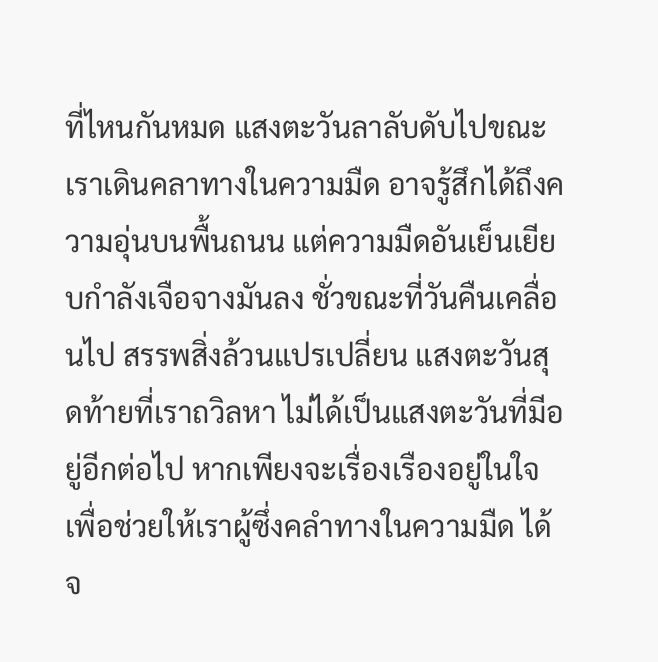ที่ไหนกันหมด แสงตะวันลาลับดับไปขณะเราเดินคลาทางในความมืด อาจรู้สึกได้ถึงความอุ่นบนพื้นถนน แต่ความมืดอันเย็นเยียบกำลังเจือจางมันลง ชั่วขณะที่วันคืนเคลื่อนไป สรรพสิ่งล้วนแปรเปลี่ยน แสงตะวันสุดท้ายที่เราถวิลหา ไม่ได้เป็นแสงตะวันที่มีอยู่อีกต่อไป หากเพียงจะเรื่องเรืองอยู่ในใจ เพื่อช่วยให้เราผู้ซึ่งคลำทางในความมืด ได้จ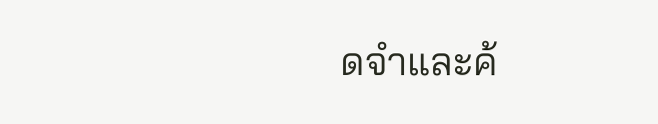ดจำและค้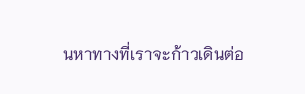นหาทางที่เราจะก้าวเดินต่อ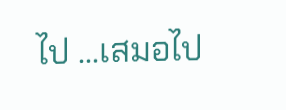ไป ...เสมอไป